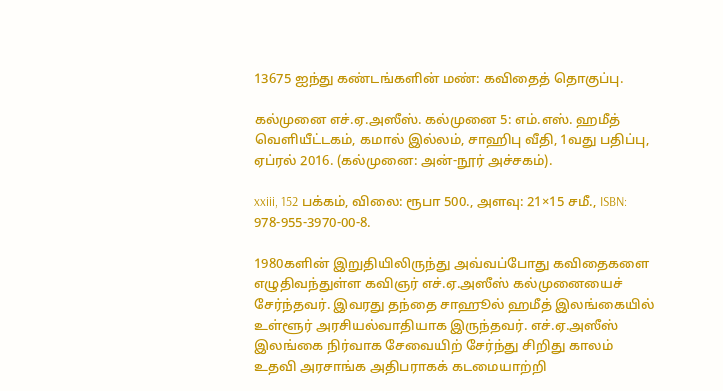13675 ஐந்து கண்டங்களின் மண்: கவிதைத் தொகுப்பு.

கல்முனை எச்.ஏ.அஸீஸ். கல்முனை 5: எம்.எஸ். ஹமீத் வெளியீட்டகம், கமால் இல்லம், சாஹிபு வீதி, 1வது பதிப்பு, ஏப்ரல் 2016. (கல்முனை: அன்-நூர் அச்சகம்).

xxiii, 152 பக்கம், விலை: ரூபா 500., அளவு: 21×15 சமீ., ISBN: 978-955-3970-00-8.

1980களின் இறுதியிலிருந்து அவ்வப்போது கவிதைகளை எழுதிவந்துள்ள கவிஞர் எச்.ஏ.அஸீஸ் கல்முனையைச் சேர்ந்தவர். இவரது தந்தை சாஹூல் ஹமீத் இலங்கையில் உள்ளூர் அரசியல்வாதியாக இருந்தவர். எச்.ஏ.அஸீஸ் இலங்கை நிர்வாக சேவையிற் சேர்ந்து சிறிது காலம் உதவி அரசாங்க அதிபராகக் கடமையாற்றி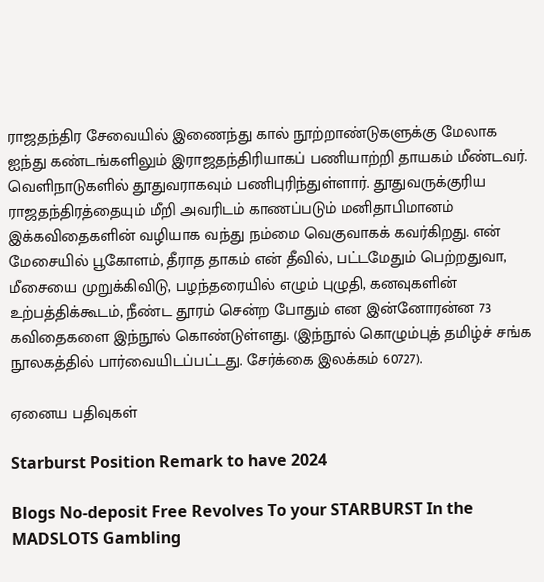ராஜதந்திர சேவையில் இணைந்து கால் நூற்றாண்டுகளுக்கு மேலாக ஐந்து கண்டங்களிலும் இராஜதந்திரியாகப் பணியாற்றி தாயகம் மீண்டவர். வெளிநாடுகளில் தூதுவராகவும் பணிபுரிந்துள்ளார். தூதுவருக்குரிய ராஜதந்திரத்தையும் மீறி அவரிடம் காணப்படும் மனிதாபிமானம் இக்கவிதைகளின் வழியாக வந்து நம்மை வெகுவாகக் கவர்கிறது. என் மேசையில் பூகோளம், தீராத தாகம் என் தீவில், பட்டமேதும் பெற்றதுவா, மீசையை முறுக்கிவிடு, பழந்தரையில் எழும் புழுதி, கனவுகளின் உற்பத்திக்கூடம், நீண்ட தூரம் சென்ற போதும் என இன்னோரன்ன 73 கவிதைகளை இந்நூல் கொண்டுள்ளது. (இந்நூல் கொழும்புத் தமிழ்ச் சங்க நூலகத்தில் பார்வையிடப்பட்டது. சேர்க்கை இலக்கம் 60727).

ஏனைய பதிவுகள்

Starburst Position Remark to have 2024

Blogs No-deposit Free Revolves To your STARBURST In the MADSLOTS Gambling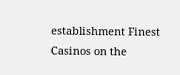establishment Finest Casinos on the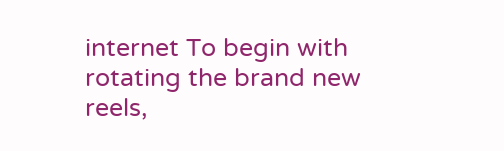internet To begin with rotating the brand new reels,